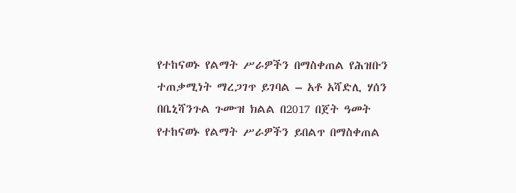የተከናወኑ የልማት ሥራዎችን በማስቀጠል የሕዝቡን ተጠቃሚነት ማረጋገጥ ይገባል – አቶ አሻድሊ ሃሰን
በቤኒሻንጉል ጉሙዝ ክልል በ2017 በጀት ዓመት የተከናወኑ የልማት ሥራዎችን ይበልጥ በማስቀጠል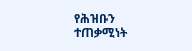የሕዝቡን ተጠቃሚነት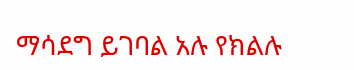ማሳደግ ይገባል አሉ የክልሉ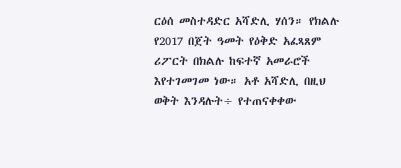ርዕሰ መስተዳድር አሻድሊ ሃሰን። የክልሉ የ2017 በጀት ዓመት የዕቅድ አፈጻጸም ሪፖርት በክልሉ ከፍተኛ አመራሮች እየተገመገመ ነው። አቶ አሻድሊ በዚህ ወቅት እንዳሉት÷ የተጠናቀቀው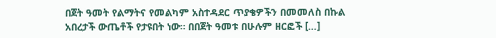በጀት ዓመት የልማትና የመልካም አስተዳደር ጥያቄዎችን በመመለስ በኩል አበረታች ውጤቶች የታዩበት ነው። በበጀት ዓመቱ በሁሉም ዘርፎች […]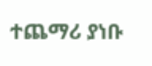ተጨማሪ ያነቡ